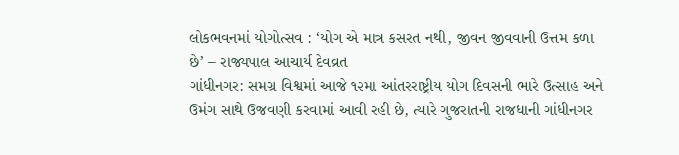લોકભવનમાં યોગોત્સવ : ‘યોગ એ માત્ર કસરત નથી, જીવન જીવવાની ઉત્તમ કળા છે’ – રાજ્યપાલ આચાર્ય દેવવ્રત
ગાંધીનગર: સમગ્ર વિશ્વમાં આજે ૧૨મા આંતરરાષ્ટ્રીય યોગ દિવસની ભારે ઉત્સાહ અને ઉમંગ સાથે ઉજવણી કરવામાં આવી રહી છે, ત્યારે ગુજરાતની રાજધાની ગાંધીનગર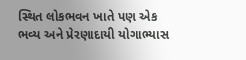સ્થિત લોકભવન ખાતે પણ એક ભવ્ય અને પ્રેરણાદાયી યોગાભ્યાસ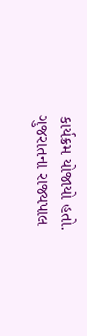કાર્યક્રમ યોજાયો હતો. ગુજરાતના રાજ્યપાલ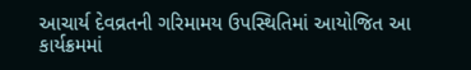આચાર્ય દેવવ્રતની ગરિમામય ઉપસ્થિતિમાં આયોજિત આ કાર્યક્રમમાં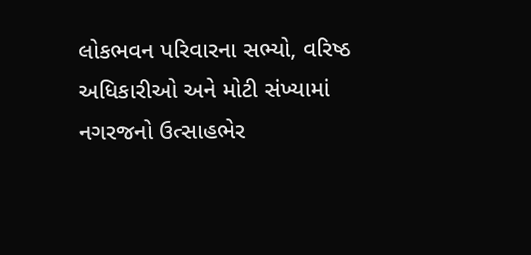લોકભવન પરિવારના સભ્યો, વરિષ્ઠ અધિકારીઓ અને મોટી સંખ્યામાં નગરજનો ઉત્સાહભેર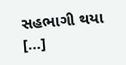સહભાગી થયા […]